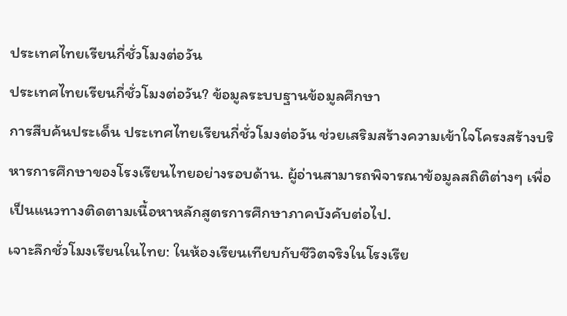ประเทศไทยเรียนกี่ชั่วโมงต่อวัน
ประเทศไทยเรียนกี่ชั่วโมงต่อวัน? ข้อมูลระบบฐานข้อมูลศึกษา
การสืบค้นประเด็น ประเทศไทยเรียนกี่ชั่วโมงต่อวัน ช่วยเสริมสร้างความเข้าใจโครงสร้างบริหารการศึกษาของโรงเรียนไทยอย่างรอบด้าน. ผู้อ่านสามารถพิจารณาข้อมูลสถิติต่างๆ เพื่อเป็นแนวทางติดตามเนื้อหาหลักสูตรการศึกษาภาคบังคับต่อไป.
เจาะลึกชั่วโมงเรียนในไทย: ในห้องเรียนเทียบกับชีวิตจริงในโรงเรีย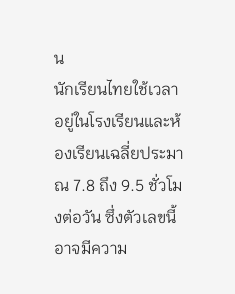น
นักเรียนไทยใช้เวลาอยู่ในโรงเรียนและห้องเรียนเฉลี่ยประมาณ 7.8 ถึง 9.5 ชั่วโมงต่อวัน ซึ่งตัวเลขนี้อาจมีความ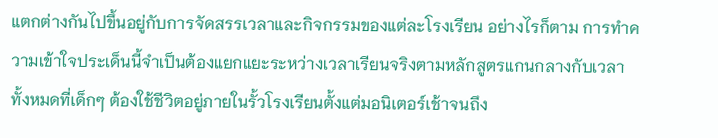แตกต่างกันไปขึ้นอยู่กับการจัดสรรเวลาและกิจกรรมของแต่ละโรงเรียน อย่างไรก็ตาม การทำความเข้าใจประเด็นนี้จำเป็นต้องแยกแยะระหว่างเวลาเรียนจริงตามหลักสูตรแกนกลางกับเวลาทั้งหมดที่เด็กๆ ต้องใช้ชีวิตอยู่ภายในรั้วโรงเรียนตั้งแต่มอนิเตอร์เช้าจนถึง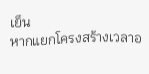เย็น
หากแยกโครงสร้างเวลาอ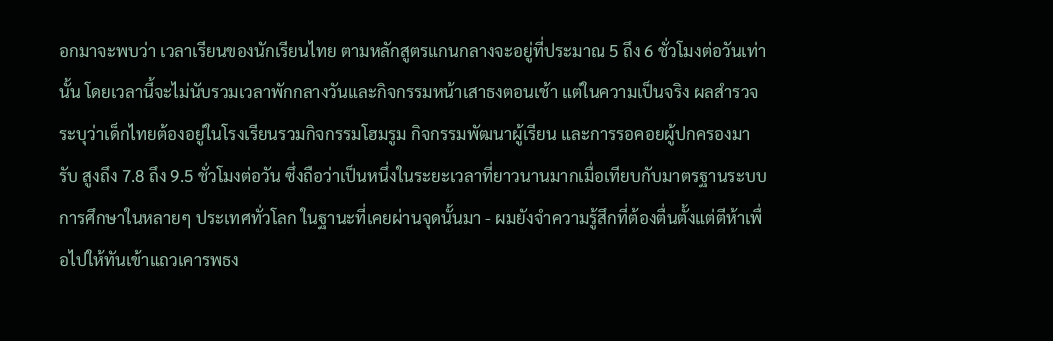อกมาจะพบว่า เวลาเรียนของนักเรียนไทย ตามหลักสูตรแกนกลางจะอยู่ที่ประมาณ 5 ถึง 6 ชั่วโมงต่อวันเท่านั้น โดยเวลานี้จะไม่นับรวมเวลาพักกลางวันและกิจกรรมหน้าเสาธงตอนเช้า แต่ในความเป็นจริง ผลสำรวจระบุว่าเด็กไทยต้องอยู่ในโรงเรียนรวมกิจกรรมโฮมรูม กิจกรรมพัฒนาผู้เรียน และการรอคอยผู้ปกครองมารับ สูงถึง 7.8 ถึง 9.5 ชั่วโมงต่อวัน ซึ่งถือว่าเป็นหนึ่งในระยะเวลาที่ยาวนานมากเมื่อเทียบกับมาตรฐานระบบการศึกษาในหลายๆ ประเทศทั่วโลก ในฐานะที่เคยผ่านจุดนั้นมา - ผมยังจำความรู้สึกที่ต้องตื่นตั้งแต่ตีห้าเพื่อไปให้ทันเข้าแถวเคารพธง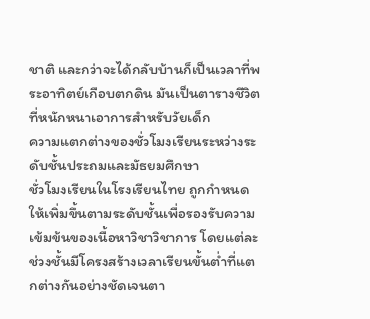ชาติ และกว่าจะได้กลับบ้านก็เป็นเวลาที่พระอาทิตย์เกือบตกดิน มันเป็นตารางชีวิตที่หนักหนาเอาการสำหรับวัยเด็ก
ความแตกต่างของชั่วโมงเรียนระหว่างระดับชั้นประถมและมัธยมศึกษา
ชั่วโมงเรียนในโรงเรียนไทย ถูกกำหนดให้เพิ่มขึ้นตามระดับชั้นเพื่อรองรับความเข้มข้นของเนื้อหาวิชาวิชาการ โดยแต่ละช่วงชั้นมีโครงสร้างเวลาเรียนขั้นต่ำที่แตกต่างกันอย่างชัดเจนตา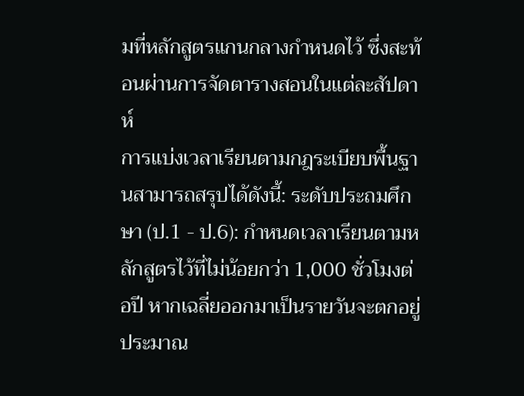มที่หลักสูตรแกนกลางกำหนดไว้ ซึ่งสะท้อนผ่านการจัดตารางสอนในแต่ละสัปดาห์
การแบ่งเวลาเรียนตามกฎระเบียบพื้นฐานสามารถสรุปได้ดังนี้: ระดับประถมศึกษา (ป.1 - ป.6): กำหนดเวลาเรียนตามหลักสูตรไว้ที่ไม่น้อยกว่า 1,000 ชั่วโมงต่อปี หากเฉลี่ยออกมาเป็นรายวันจะตกอยู่ประมาณ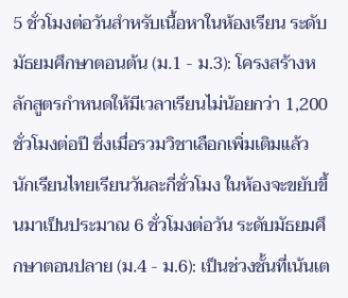5 ชั่วโมงต่อวันสำหรับเนื้อหาในห้องเรียน ระดับมัธยมศึกษาตอนต้น (ม.1 - ม.3): โครงสร้างหลักสูตรกำหนดให้มีเวลาเรียนไม่น้อยกว่า 1,200 ชั่วโมงต่อปี ซึ่งเมื่อรวมวิชาเลือกเพิ่มเติมแล้ว นักเรียนไทยเรียนวันละกี่ชั่วโมง ในห้องจะขยับขึ้นมาเป็นประมาณ 6 ชั่วโมงต่อวัน ระดับมัธยมศึกษาตอนปลาย (ม.4 - ม.6): เป็นช่วงชั้นที่เน้นเต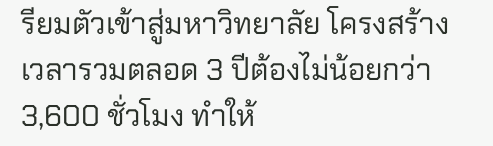รียมตัวเข้าสู่มหาวิทยาลัย โครงสร้างเวลารวมตลอด 3 ปีต้องไม่น้อยกว่า 3,600 ชั่วโมง ทำให้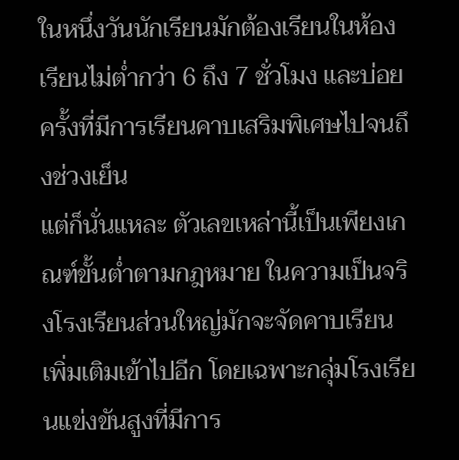ในหนึ่งวันนักเรียนมักต้องเรียนในห้องเรียนไม่ต่ำกว่า 6 ถึง 7 ชั่วโมง และบ่อยครั้งที่มีการเรียนคาบเสริมพิเศษไปจนถึงช่วงเย็น
แต่ก็นั่นแหละ ตัวเลขเหล่านี้เป็นเพียงเกณฑ์ขั้นต่ำตามกฎหมาย ในความเป็นจริงโรงเรียนส่วนใหญ่มักจะจัดคาบเรียนเพิ่มเติมเข้าไปอีก โดยเฉพาะกลุ่มโรงเรียนแข่งขันสูงที่มีการ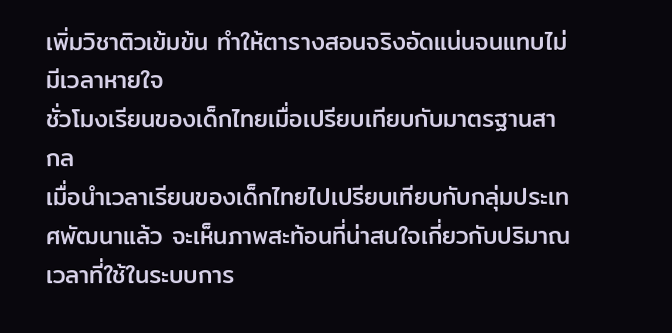เพิ่มวิชาติวเข้มข้น ทำให้ตารางสอนจริงอัดแน่นจนแทบไม่มีเวลาหายใจ
ชั่วโมงเรียนของเด็กไทยเมื่อเปรียบเทียบกับมาตรฐานสากล
เมื่อนำเวลาเรียนของเด็กไทยไปเปรียบเทียบกับกลุ่มประเทศพัฒนาแล้ว จะเห็นภาพสะท้อนที่น่าสนใจเกี่ยวกับปริมาณเวลาที่ใช้ในระบบการ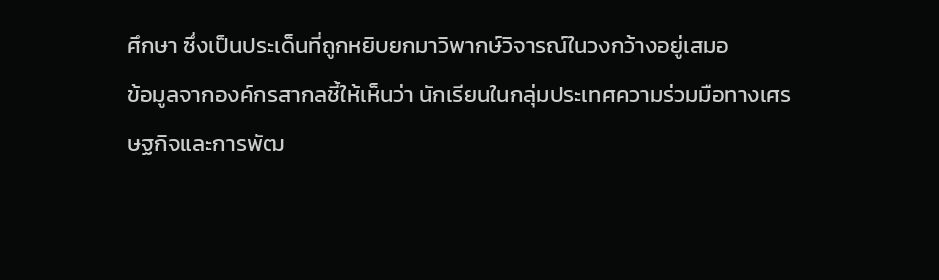ศึกษา ซึ่งเป็นประเด็นที่ถูกหยิบยกมาวิพากษ์วิจารณ์ในวงกว้างอยู่เสมอ
ข้อมูลจากองค์กรสากลชี้ให้เห็นว่า นักเรียนในกลุ่มประเทศความร่วมมือทางเศรษฐกิจและการพัฒ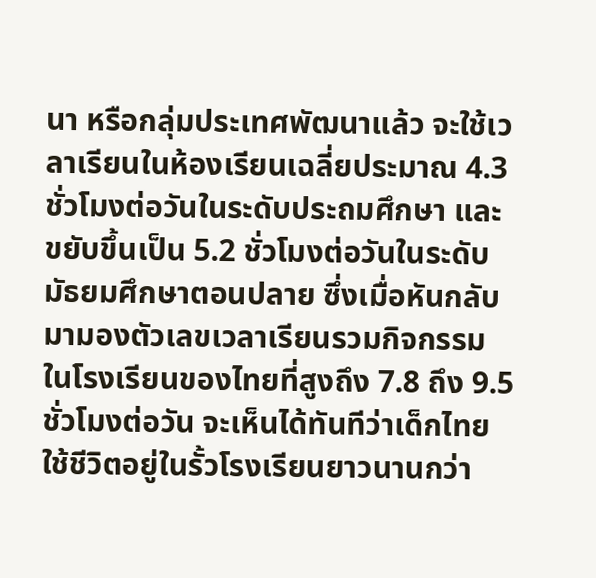นา หรือกลุ่มประเทศพัฒนาแล้ว จะใช้เวลาเรียนในห้องเรียนเฉลี่ยประมาณ 4.3 ชั่วโมงต่อวันในระดับประถมศึกษา และขยับขึ้นเป็น 5.2 ชั่วโมงต่อวันในระดับมัธยมศึกษาตอนปลาย ซึ่งเมื่อหันกลับมามองตัวเลขเวลาเรียนรวมกิจกรรมในโรงเรียนของไทยที่สูงถึง 7.8 ถึง 9.5 ชั่วโมงต่อวัน จะเห็นได้ทันทีว่าเด็กไทยใช้ชีวิตอยู่ในรั้วโรงเรียนยาวนานกว่า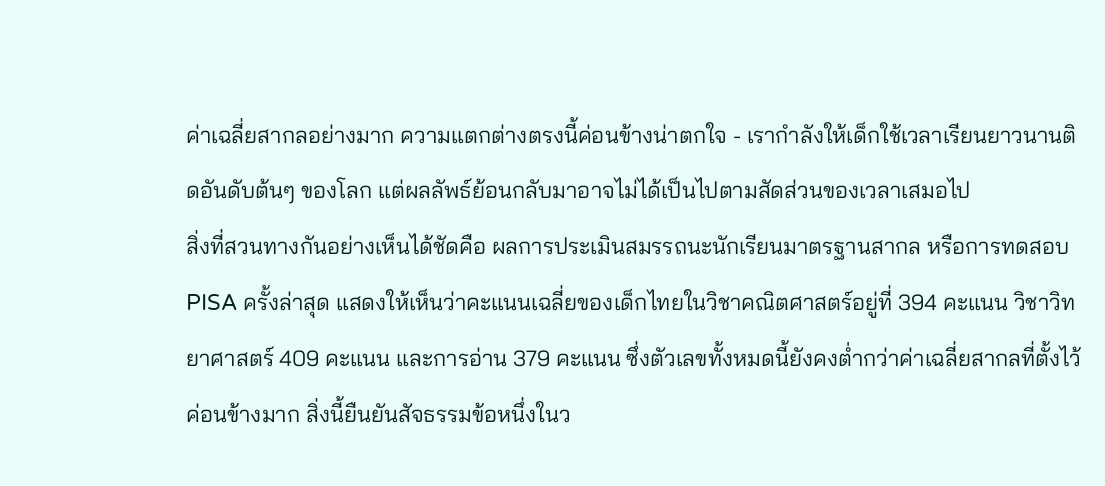ค่าเฉลี่ยสากลอย่างมาก ความแตกต่างตรงนี้ค่อนข้างน่าตกใจ - เรากำลังให้เด็กใช้เวลาเรียนยาวนานติดอันดับต้นๆ ของโลก แต่ผลลัพธ์ย้อนกลับมาอาจไม่ได้เป็นไปตามสัดส่วนของเวลาเสมอไป
สิ่งที่สวนทางกันอย่างเห็นได้ชัดคือ ผลการประเมินสมรรถนะนักเรียนมาตรฐานสากล หรือการทดสอบ PISA ครั้งล่าสุด แสดงให้เห็นว่าคะแนนเฉลี่ยของเด็กไทยในวิชาคณิตศาสตร์อยู่ที่ 394 คะแนน วิชาวิทยาศาสตร์ 409 คะแนน และการอ่าน 379 คะแนน ซึ่งตัวเลขทั้งหมดนี้ยังคงต่ำกว่าค่าเฉลี่ยสากลที่ตั้งไว้ค่อนข้างมาก สิ่งนี้ยืนยันสัจธรรมข้อหนึ่งในว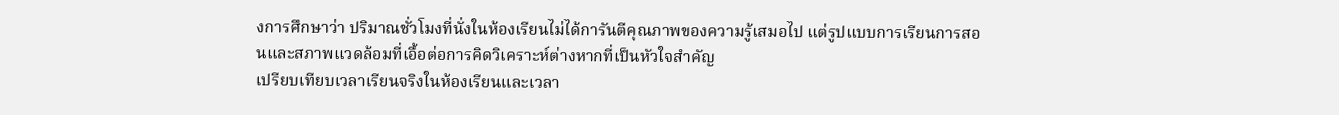งการศึกษาว่า ปริมาณชั่วโมงที่นั่งในห้องเรียนไม่ได้การันตีคุณภาพของความรู้เสมอไป แต่รูปแบบการเรียนการสอนและสภาพแวดล้อมที่เอื้อต่อการคิดวิเคราะห์ต่างหากที่เป็นหัวใจสำคัญ
เปรียบเทียบเวลาเรียนจริงในห้องเรียนและเวลา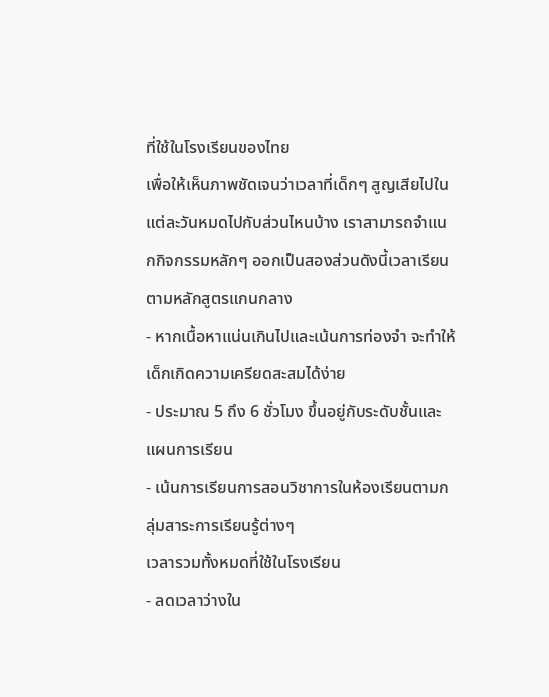ที่ใช้ในโรงเรียนของไทย
เพื่อให้เห็นภาพชัดเจนว่าเวลาที่เด็กๆ สูญเสียไปในแต่ละวันหมดไปกับส่วนไหนบ้าง เราสามารถจำแนกกิจกรรมหลักๆ ออกเป็นสองส่วนดังนี้เวลาเรียนตามหลักสูตรแกนกลาง
- หากเนื้อหาแน่นเกินไปและเน้นการท่องจำ จะทำให้เด็กเกิดความเครียดสะสมได้ง่าย
- ประมาณ 5 ถึง 6 ชั่วโมง ขึ้นอยู่กับระดับชั้นและแผนการเรียน
- เน้นการเรียนการสอนวิชาการในห้องเรียนตามกลุ่มสาระการเรียนรู้ต่างๆ
เวลารวมทั้งหมดที่ใช้ในโรงเรียน
- ลดเวลาว่างใน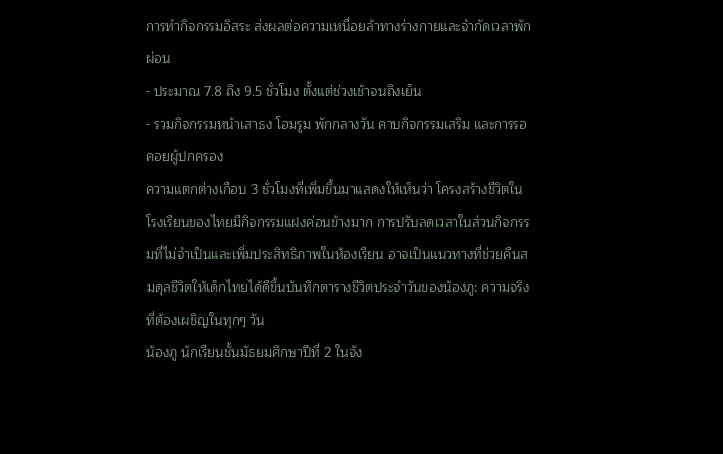การทำกิจกรรมอิสระ ส่งผลต่อความเหนื่อยล้าทางร่างกายและจำกัดเวลาพักผ่อน
- ประมาณ 7.8 ถึง 9.5 ชั่วโมง ตั้งแต่ช่วงเช้าจนถึงเย็น
- รวมกิจกรรมหน้าเสาธง โฮมรูม พักกลางวัน คาบกิจกรรมเสริม และการรอคอยผู้ปกครอง
ความแตกต่างเกือบ 3 ชั่วโมงที่เพิ่มขึ้นมาแสดงให้เห็นว่า โครงสร้างชีวิตในโรงเรียนของไทยมีกิจกรรมแฝงค่อนข้างมาก การปรับลดเวลาในส่วนกิจกรรมที่ไม่จำเป็นและเพิ่มประสิทธิภาพในห้องเรียน อาจเป็นแนวทางที่ช่วยคืนสมดุลชีวิตให้เด็กไทยได้ดีขึ้นบันทึกตารางชีวิตประจำวันของน้องภู: ความจริงที่ต้องเผชิญในทุกๆ วัน
น้องภู นักเรียนชั้นมัธยมศึกษาปีที่ 2 ในจัง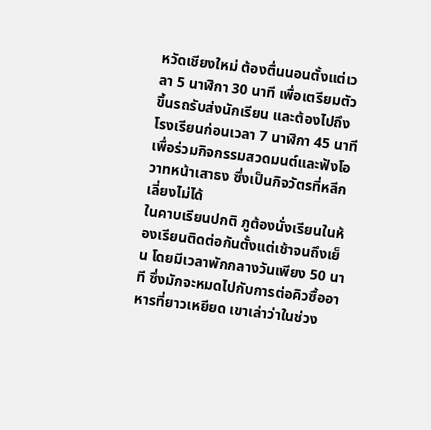หวัดเชียงใหม่ ต้องตื่นนอนตั้งแต่เวลา 5 นาฬิกา 30 นาที เพื่อเตรียมตัวขึ้นรถรับส่งนักเรียน และต้องไปถึงโรงเรียนก่อนเวลา 7 นาฬิกา 45 นาที เพื่อร่วมกิจกรรมสวดมนต์และฟังโอวาทหน้าเสาธง ซึ่งเป็นกิจวัตรที่หลีกเลี่ยงไม่ได้
ในคาบเรียนปกติ ภูต้องนั่งเรียนในห้องเรียนติดต่อกันตั้งแต่เช้าจนถึงเย็น โดยมีเวลาพักกลางวันเพียง 50 นาที ซึ่งมักจะหมดไปกับการต่อคิวซื้ออาหารที่ยาวเหยียด เขาเล่าว่าในช่วง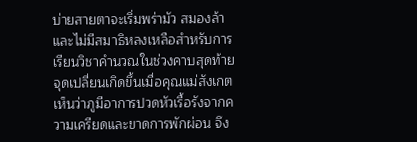บ่ายสายตาจะเริ่มพร่ามัว สมองล้า และไม่มีสมาธิหลงเหลือสำหรับการเรียนวิชาคำนวณในช่วงคาบสุดท้าย
จุดเปลี่ยนเกิดขึ้นเมื่อคุณแม่สังเกตเห็นว่าภูมีอาการปวดหัวเรื้อรังจากความเครียดและขาดการพักผ่อน จึง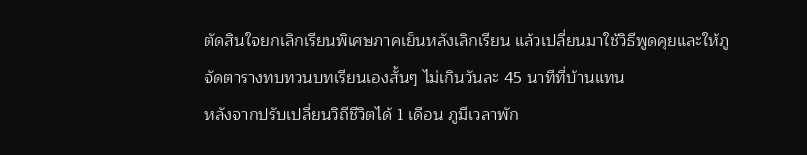ตัดสินใจยกเลิกเรียนพิเศษภาคเย็นหลังเลิกเรียน แล้วเปลี่ยนมาใช้วิธีพูดคุยและให้ภูจัดตารางทบทวนบทเรียนเองสั้นๆ ไม่เกินวันละ 45 นาทีที่บ้านแทน
หลังจากปรับเปลี่ยนวิถีชีวิตได้ 1 เดือน ภูมีเวลาพัก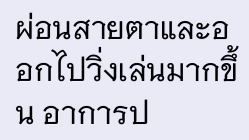ผ่อนสายตาและออกไปวิ่งเล่นมากขึ้น อาการป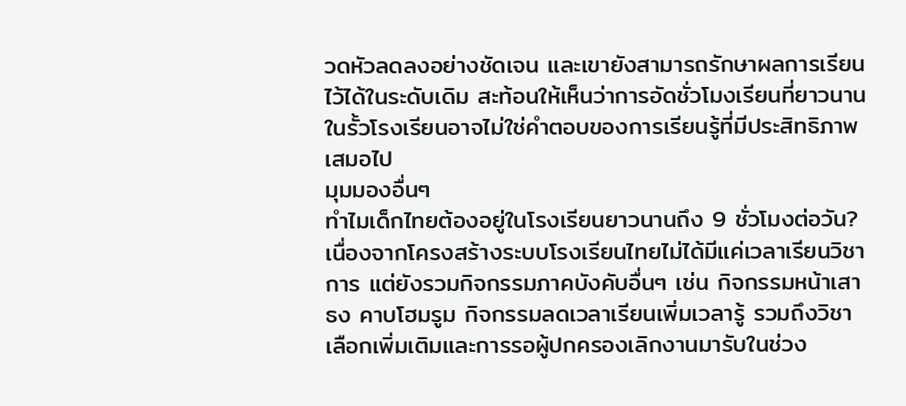วดหัวลดลงอย่างชัดเจน และเขายังสามารถรักษาผลการเรียนไว้ได้ในระดับเดิม สะท้อนให้เห็นว่าการอัดชั่วโมงเรียนที่ยาวนานในรั้วโรงเรียนอาจไม่ใช่คำตอบของการเรียนรู้ที่มีประสิทธิภาพเสมอไป
มุมมองอื่นๆ
ทำไมเด็กไทยต้องอยู่ในโรงเรียนยาวนานถึง 9 ชั่วโมงต่อวัน?
เนื่องจากโครงสร้างระบบโรงเรียนไทยไม่ได้มีแค่เวลาเรียนวิชาการ แต่ยังรวมกิจกรรมภาคบังคับอื่นๆ เช่น กิจกรรมหน้าเสาธง คาบโฮมรูม กิจกรรมลดเวลาเรียนเพิ่มเวลารู้ รวมถึงวิชาเลือกเพิ่มเติมและการรอผู้ปกครองเลิกงานมารับในช่วง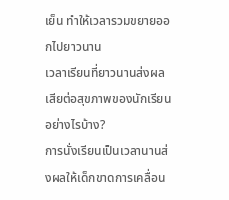เย็น ทำให้เวลารวมขยายออกไปยาวนาน
เวลาเรียนที่ยาวนานส่งผลเสียต่อสุขภาพของนักเรียนอย่างไรบ้าง?
การนั่งเรียนเป็นเวลานานส่งผลให้เด็กขาดการเคลื่อน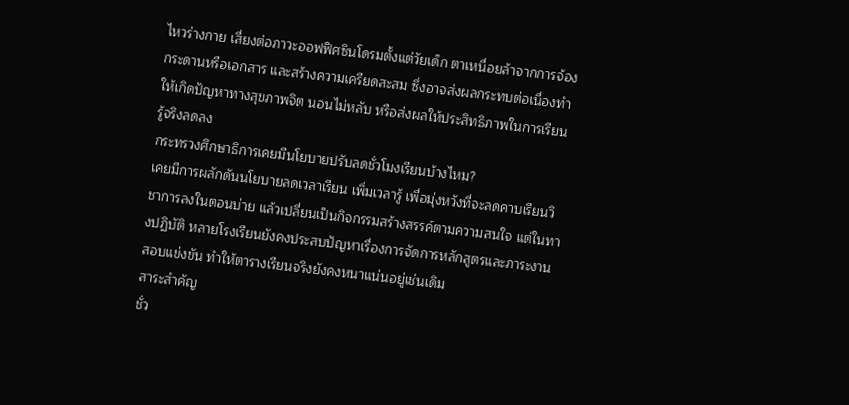ไหวร่างกาย เสี่ยงต่อภาวะออฟฟิศซินโดรมตั้งแต่วัยเด็ก ตาเหนื่อยล้าจากการจ้องกระดานหรือเอกสาร และสร้างความเครียดสะสม ซึ่งอาจส่งผลกระทบต่อเนื่องทำให้เกิดปัญหาทางสุขภาพจิต นอนไม่หลับ หรือส่งผลให้ประสิทธิภาพในการเรียนรู้จริงลดลง
กระทรวงศึกษาธิการเคยมีนโยบายปรับลดชั่วโมงเรียนบ้างไหม?
เคยมีการผลักดันนโยบายลดเวลาเรียน เพิ่มเวลารู้ เพื่อมุ่งหวังที่จะลดคาบเรียนวิชาการลงในตอนบ่าย แล้วเปลี่ยนเป็นกิจกรรมสร้างสรรค์ตามความสนใจ แต่ในทางปฏิบัติ หลายโรงเรียนยังคงประสบปัญหาเรื่องการจัดการหลักสูตรและภาระงานสอบแข่งขัน ทำให้ตารางเรียนจริงยังคงหนาแน่นอยู่เช่นเดิม
สาระสำคัญ
ชั่ว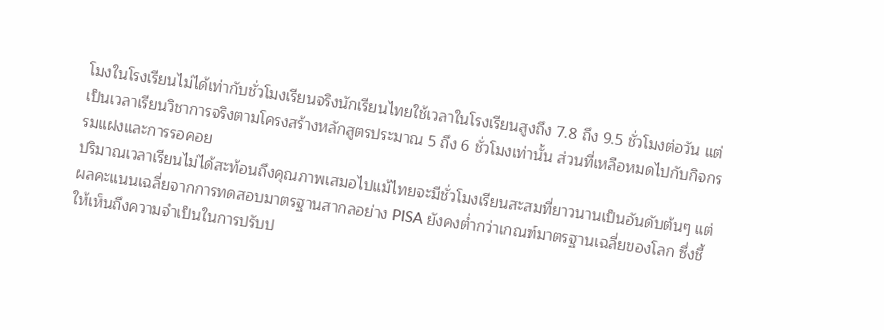โมงในโรงเรียนไม่ได้เท่ากับชั่วโมงเรียนจริงนักเรียนไทยใช้เวลาในโรงเรียนสูงถึง 7.8 ถึง 9.5 ชั่วโมงต่อวัน แต่เป็นเวลาเรียนวิชาการจริงตามโครงสร้างหลักสูตรประมาณ 5 ถึง 6 ชั่วโมงเท่านั้น ส่วนที่เหลือหมดไปกับกิจกรรมแฝงและการรอคอย
ปริมาณเวลาเรียนไม่ได้สะท้อนถึงคุณภาพเสมอไปแม้ไทยจะมีชั่วโมงเรียนสะสมที่ยาวนานเป็นอันดับต้นๆ แต่ผลคะแนนเฉลี่ยจากการทดสอบมาตรฐานสากลอย่าง PISA ยังคงต่ำกว่าเกณฑ์มาตรฐานเฉลี่ยของโลก ซึ่งชี้ให้เห็นถึงความจำเป็นในการปรับป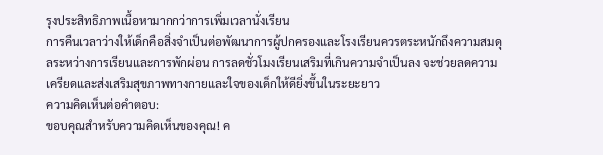รุงประสิทธิภาพเนื้อหามากกว่าการเพิ่มเวลานั่งเรียน
การคืนเวลาว่างให้เด็กคือสิ่งจำเป็นต่อพัฒนาการผู้ปกครองและโรงเรียนควรตระหนักถึงความสมดุลระหว่างการเรียนและการพักผ่อน การลดชั่วโมงเรียนเสริมที่เกินความจำเป็นลง จะช่วยลดความเครียดและส่งเสริมสุขภาพทางกายและใจของเด็กให้ดียิ่งขึ้นในระยะยาว
ความคิดเห็นต่อคำตอบ:
ขอบคุณสำหรับความคิดเห็นของคุณ! ค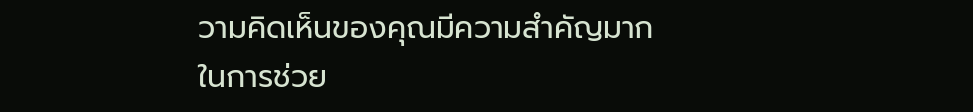วามคิดเห็นของคุณมีความสำคัญมากในการช่วย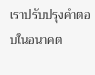เราปรับปรุงคำตอบในอนาคต